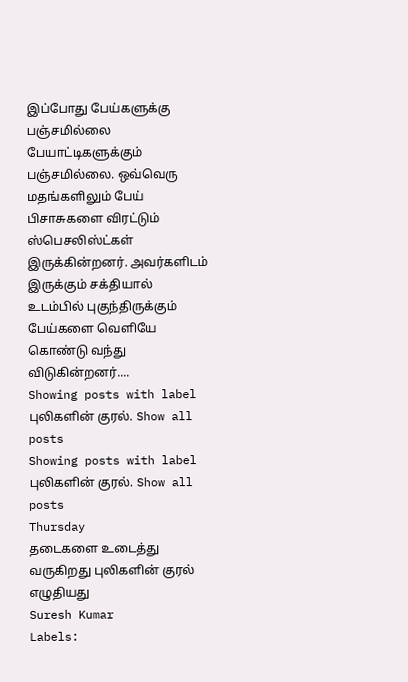இப்போது பேய்களுக்கு பஞ்சமில்லை பேயாட்டிகளுக்கும் பஞ்சமில்லை. ஒவ்வெரு மதங்களிலும் பேய் பிசாசுகளை விரட்டும் ஸ்பெசலிஸ்ட்கள் இருக்கின்றனர். அவர்களிடம் இருக்கும் சக்தியால் உடம்பில் புகுந்திருக்கும் பேய்களை வெளியே கொண்டு வந்து விடுகின்றனர்....
Showing posts with label புலிகளின் குரல். Show all posts
Showing posts with label புலிகளின் குரல். Show all posts
Thursday
தடைகளை உடைத்து வருகிறது புலிகளின் குரல்
எழுதியது
Suresh Kumar
Labels: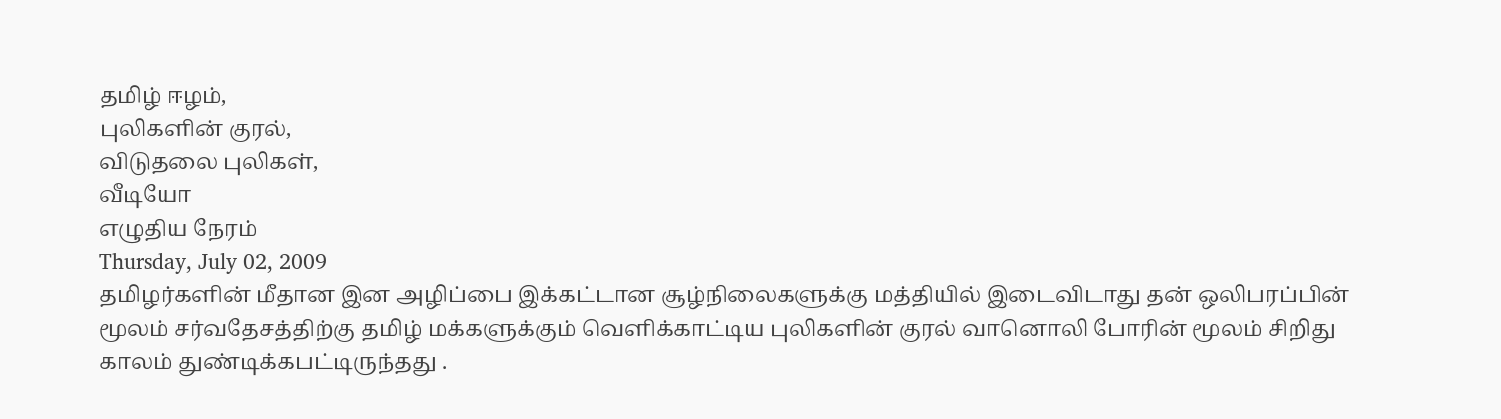தமிழ் ஈழம்,
புலிகளின் குரல்,
விடுதலை புலிகள்,
வீடியோ
எழுதிய நேரம்
Thursday, July 02, 2009
தமிழர்களின் மீதான இன அழிப்பை இக்கட்டான சூழ்நிலைகளுக்கு மத்தியில் இடைவிடாது தன் ஒலிபரப்பின் மூலம் சர்வதேசத்திற்கு தமிழ் மக்களுக்கும் வெளிக்காட்டிய புலிகளின் குரல் வானொலி போரின் மூலம் சிறிது காலம் துண்டிக்கபட்டிருந்தது .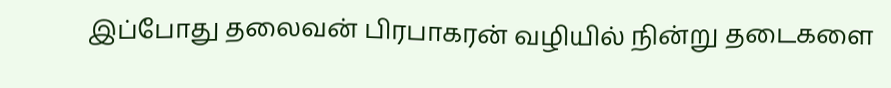இப்போது தலைவன் பிரபாகரன் வழியில் நின்று தடைகளை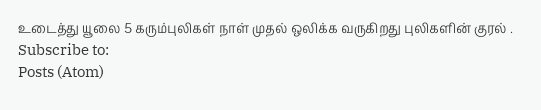உடைத்து யூலை 5 கரும்புலிகள் நாள் முதல் ஒலிக்க வருகிறது புலிகளின் குரல் .
Subscribe to:
Posts (Atom)